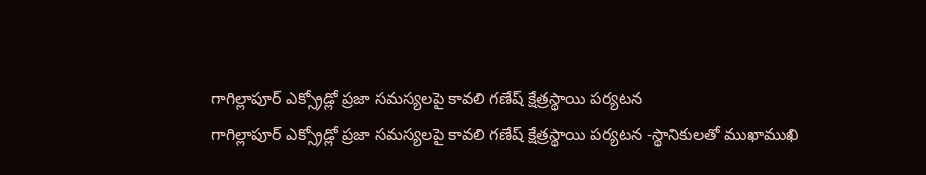గాగిల్లాపూర్ ఎక్స్రోడ్లో ప్రజా సమస్యలపై కావలి గణేష్ క్షేత్రస్థాయి పర్యటన
గాగిల్లాపూర్ ఎక్స్రోడ్లో ప్రజా సమస్యలపై కావలి గణేష్ క్షేత్రస్థాయి పర్యటన -స్థానికులతో ముఖాముఖి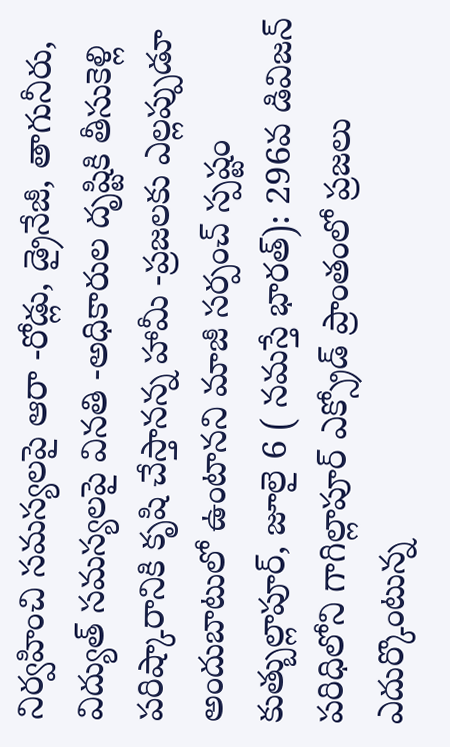నిర్వహించి సమస్యలపై ఆరా -రోడ్లు, డ్రైనేజీ, తాగునీరు, విద్యుత్ సమస్యలపై వినతి -అధికారుల దృష్టికి తీసుకెళ్లి పరిష్కారానికి కృషి చేస్తానన్న హామీ -ప్రజలకు ఎల్లప్పుడూ అందుబాటులో ఉంటానని మాజీ సర్పంచ్ స్పష్టం కుత్బుల్లాపూర్, జూలై 6 ( నమస్తే భారత్): 296వ డివిజన్ పరిధిలోని గాగిల్లాపూర్ ఎక్స్రోడ్ ప్రాంతంలో ప్రజలు ఎదుర్కొంటున్న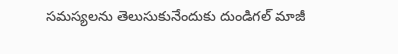సమస్యలను తెలుసుకునేందుకు దుండిగల్ మాజీ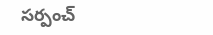సర్పంచ్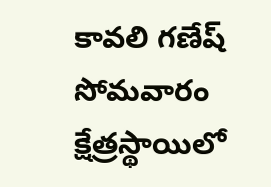కావలి గణేష్ సోమవారం క్షేత్రస్థాయిలో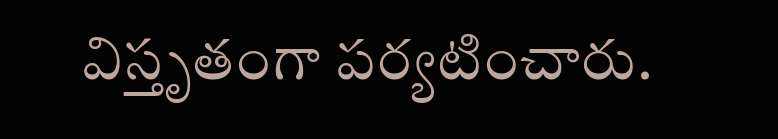విస్తృతంగా పర్యటించారు.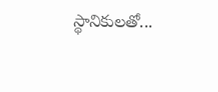స్థానికులతో...